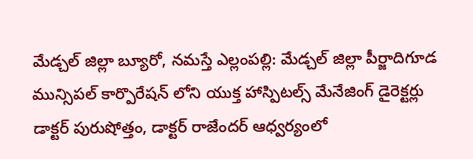మేడ్చల్ జిల్లా బ్యూరో, నమస్తే ఎల్లంపల్లి: మేడ్చల్ జిల్లా పీర్జాదిగూడ మున్సిపల్ కార్పొరేషన్ లోని యుక్త హాస్పిటల్స్ మేనేజింగ్ డైరెక్టర్లు డాక్టర్ పురుషోత్తం, డాక్టర్ రాజేందర్ ఆధ్వర్యంలో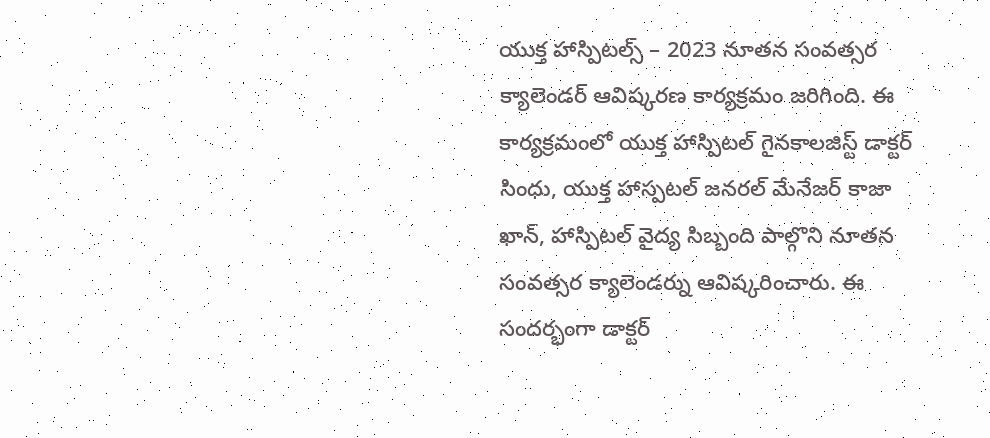యుక్త హాస్పిటల్స్ – 2023 నూతన సంవత్సర క్యాలెండర్ ఆవిష్కరణ కార్యక్రమం జరిగింది. ఈ కార్యక్రమంలో యుక్త హాస్పిటల్ గైనకాలజిస్ట్ డాక్టర్ సింధు, యుక్త హాస్పటల్ జనరల్ మేనేజర్ కాజా ఖాన్, హాస్పిటల్ వైద్య సిబ్బంది పాల్గొని నూతన సంవత్సర క్యాలెండర్ను ఆవిష్కరించారు. ఈ సందర్భంగా డాక్టర్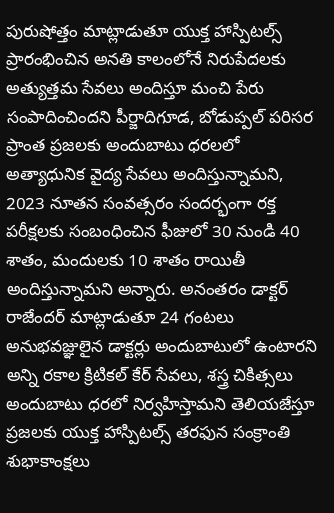పురుషోత్తం మాట్లాడుతూ యుక్త హాస్పిటల్స్ ప్రారంభించిన అనతి కాలంలోనే నిరుపేదలకు అత్యుత్తమ సేవలు అందిస్తూ మంచి పేరు సంపాదించిందని పీర్జాదిగూడ, బోడుప్పల్ పరిసర ప్రాంత ప్రజలకు అందుబాటు ధరలలో అత్యాధునిక వైద్య సేవలు అందిస్తున్నామని, 2023 నూతన సంవత్సరం సందర్భంగా రక్త పరీక్షలకు సంబంధించిన ఫీజులో 30 నుండి 40 శాతం, మందులకు 10 శాతం రాయితీ అందిస్తున్నామని అన్నారు. అనంతరం డాక్టర్ రాజేందర్ మాట్లాడుతూ 24 గంటలు అనుభవజ్ఞులైన డాక్టర్లు అందుబాటులో ఉంటారని అన్ని రకాల క్రిటికల్ కేర్ సేవలు, శస్త్ర చికిత్సలు అందుబాటు ధరలో నిర్వహిస్తామని తెలియజేస్తూ ప్రజలకు యుక్త హాస్పిటల్స్ తరఫున సంక్రాంతి శుభాకాంక్షలు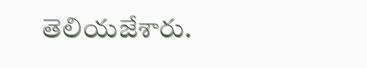తెలియజేశారు.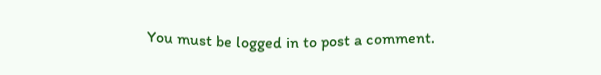You must be logged in to post a comment.